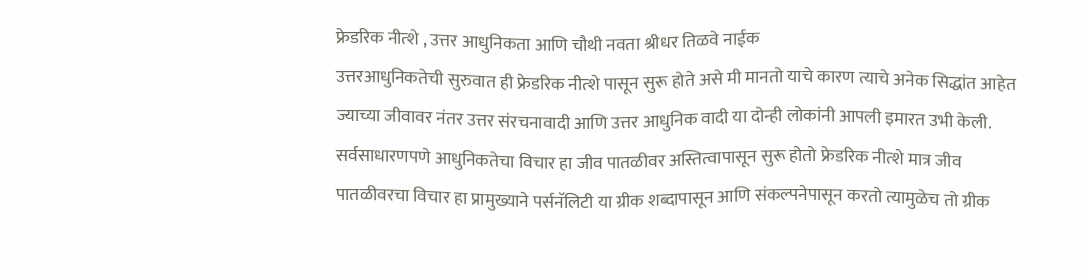फ्रेडरिक नीत्शे , उत्तर आधुनिकता आणि चौथी नवता श्रीधर तिळवे नाईक
उत्तरआधुनिकतेची सुरुवात ही फ्रेडरिक नीत्शे पासून सुरू होते असे मी मानतो याचे कारण त्याचे अनेक सिद्धांत आहेत ज्याच्या जीवावर नंतर उत्तर संरचनावादी आणि उत्तर आधुनिक वादी या दोन्ही लोकांनी आपली इमारत उभी केली. सर्वसाधारणपणे आधुनिकतेचा विचार हा जीव पातळीवर अस्तित्वापासून सुरू होतो फ्रेडरिक नीत्शे मात्र जीव पातळीवरचा विचार हा प्रामुख्याने पर्सनॅलिटी या ग्रीक शब्दापासून आणि संकल्पनेपासून करतो त्यामुळेच तो ग्रीक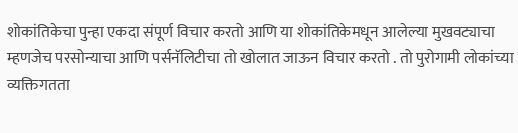शोकांतिकेचा पुन्हा एकदा संपूर्ण विचार करतो आणि या शोकांतिकेमधून आलेल्या मुखवट्याचा म्हणजेच परसोन्याचा आणि पर्सनॅलिटीचा तो खोलात जाऊन विचार करतो . तो पुरोगामी लोकांच्या व्यक्तिगतता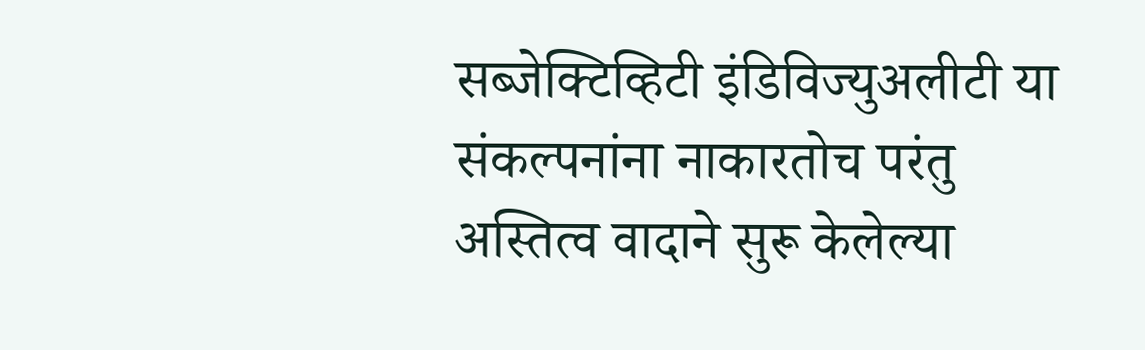सब्जेक्टिव्हिटी इंडिविज्युअलीटी या संकल्पनांना नाकारतोच परंतु अस्तित्व वादाने सुरू केलेल्या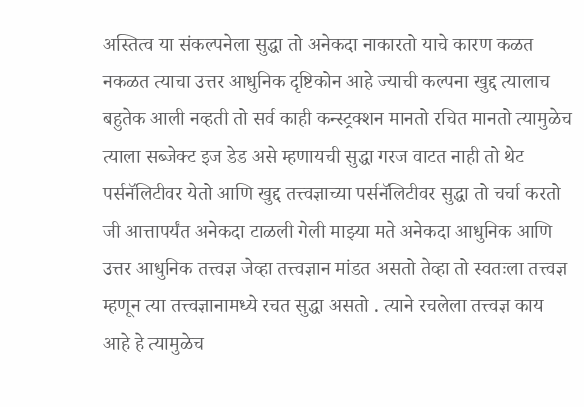अस्तित्व या संकल्पनेला सुद्धा तो अनेकदा नाकारतो याचे कारण कळत नकळत त्याचा उत्तर आधुनिक दृष्टिकोन आहे ज्याची कल्पना खुद्द त्यालाच बहुतेक आली नव्हती तो सर्व काही कन्स्ट्रक्शन मानतो रचित मानतो त्यामुळेच त्याला सब्जेक्ट इज डेड असे म्हणायची सुद्धा गरज वाटत नाही तो थेट पर्सनॅलिटीवर येतो आणि खुद्द तत्त्वज्ञाच्या पर्सनॅलिटीवर सुद्धा तो चर्चा करतो जी आत्तापर्यंत अनेकदा टाळली गेली माझ्या मते अनेकदा आधुनिक आणि उत्तर आधुनिक तत्त्वज्ञ जेव्हा तत्त्वज्ञान मांडत असतो तेव्हा तो स्वतःला तत्त्वज्ञ म्हणून त्या तत्त्वज्ञानामध्ये रचत सुद्धा असतो . त्याने रचलेला तत्त्वज्ञ काय आहे हे त्यामुळेच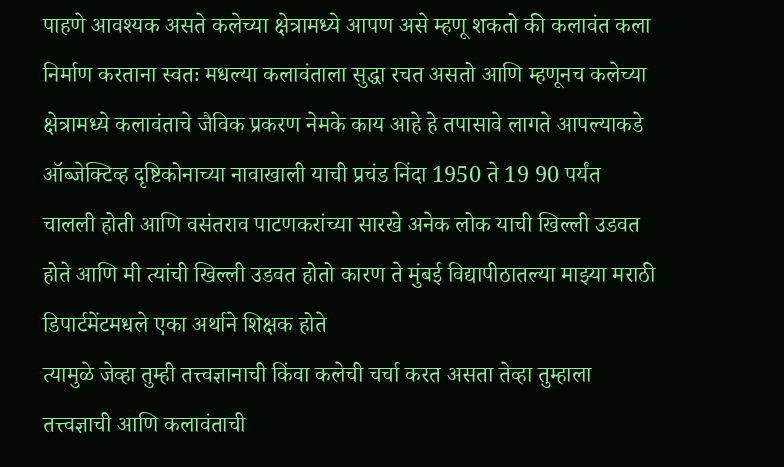पाहणे आवश्यक असते कलेच्या क्षेत्रामध्ये आपण असे म्हणू शकतो की कलावंत कला निर्माण करताना स्वतः मधल्या कलावंताला सुद्धा रचत असतो आणि म्हणूनच कलेच्या क्षेत्रामध्ये कलावंताचे जैविक प्रकरण नेमके काय आहे हे तपासावे लागते आपल्याकडे ऑब्जेक्टिव्ह दृष्टिकोनाच्या नावाखाली याची प्रचंड निंदा 1950 ते 19 90 पर्यंत चालली होती आणि वसंतराव पाटणकरांच्या सारखे अनेक लोक याची खिल्ली उडवत होते आणि मी त्यांची खिल्ली उडवत होतो कारण ते मुंबई विद्यापीठातल्या माझ्या मराठी डिपार्टमेंटमधले एका अर्थाने शिक्षक होते
त्यामुळे जेव्हा तुम्ही तत्त्वज्ञानाची किंवा कलेची चर्चा करत असता तेव्हा तुम्हाला तत्त्वज्ञाची आणि कलावंताची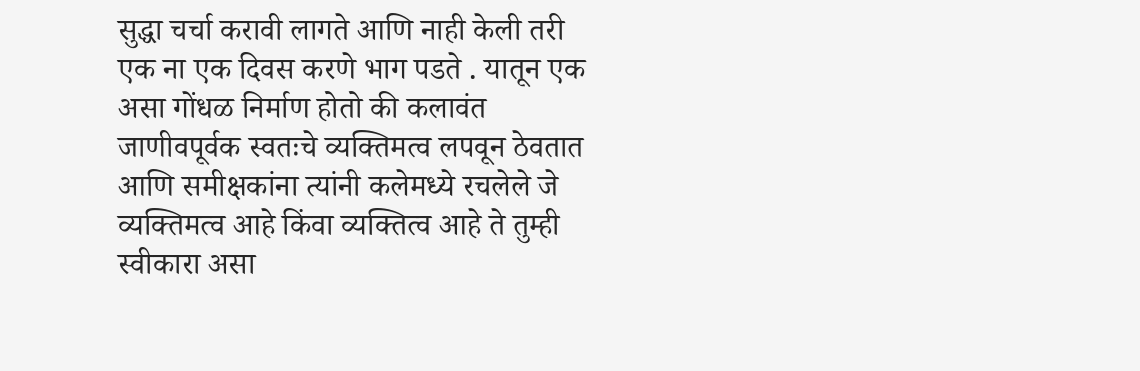सुद्धा चर्चा करावी लागते आणि नाही केली तरी एक ना एक दिवस करणे भाग पडते . यातून एक असा गोंधळ निर्माण होतो की कलावंत जाणीवपूर्वक स्वतःचे व्यक्तिमत्व लपवून ठेवतात आणि समीक्षकांना त्यांनी कलेमध्ये रचलेले जे व्यक्तिमत्व आहे किंवा व्यक्तित्व आहे ते तुम्ही स्वीकारा असा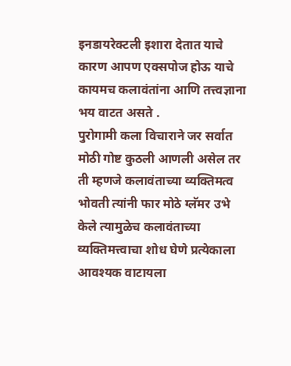इनडायरेक्टली इशारा देतात याचे कारण आपण एक्सपोज होऊ याचे कायमच कलावंतांना आणि तत्त्वज्ञाना भय वाटत असते .
पुरोगामी कला विचाराने जर सर्वात मोठी गोष्ट कुठली आणली असेल तर ती म्हणजे कलावंताच्या व्यक्तिमत्व भोवती त्यांनी फार मोठे ग्लॅमर उभे केले त्यामुळेच कलावंताच्या व्यक्तिमत्त्वाचा शोध घेणे प्रत्येकाला आवश्यक वाटायला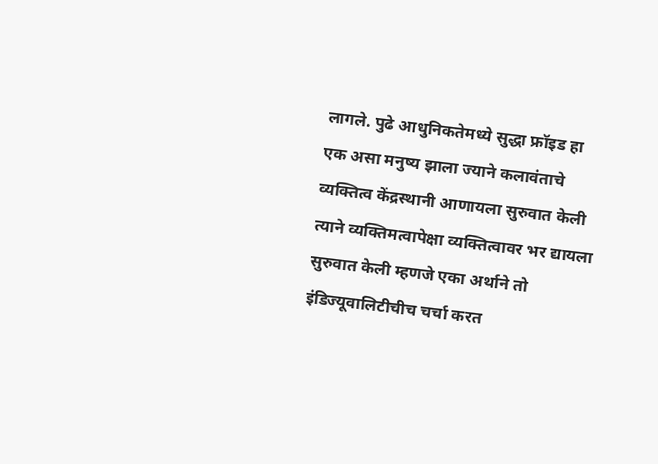लागले. पुढे आधुनिकतेमध्ये सुद्धा फ्रॉइड हा एक असा मनुष्य झाला ज्याने कलावंताचे व्यक्तित्व केंद्रस्थानी आणायला सुरुवात केली त्याने व्यक्तिमत्वापेक्षा व्यक्तित्वावर भर द्यायला सुरुवात केली म्हणजे एका अर्थाने तो इंडिज्यूवालिटीचीच चर्चा करत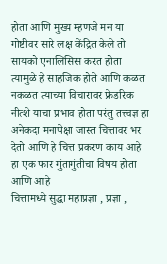होता आणि मुख्य म्हणजे मन या गोष्टीवर सारे लक्ष केंद्रित केले तो सायको एनालिसिस करत होता त्यामुळे हे साहजिक होते आणि कळत नकळत त्याच्या विचारावर फ्रेडरिक नीत्शे याचा प्रभाव होता परंतु तत्त्वज्ञ हा अनेकदा मनापेक्षा जास्त चित्तावर भर देतो आणि हे चित्त प्रकरण काय आहे हा एक फार गुंतागुंतीचा विषय होता आणि आहे
चित्तामध्ये सुद्धा महाप्रज्ञा , प्रज्ञा ,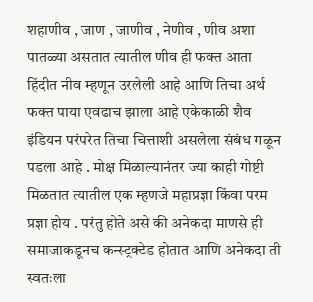शहाणीव , जाण , जाणीव , नेणीव , णीव अशा पातळ्या असतात त्यातील णीव ही फक्त आता हिंदीत नीव म्हणून उरलेली आहे आणि तिचा अर्थ फक्त पाया एवढाच झाला आहे एकेकाळी शैव इंडियन परंपरेत तिचा चित्ताशी असलेला संबंध गळून पडला आहे . मोक्ष मिळाल्यानंतर ज्या काही गोष्टी मिळतात त्यातील एक म्हणजे महाप्रज्ञा किंवा परम प्रज्ञा होय . परंतु होते असे की अनेकदा माणसे ही समाजाकडूनच कन्स्ट्रक्टेड होतात आणि अनेकदा ती स्वतःला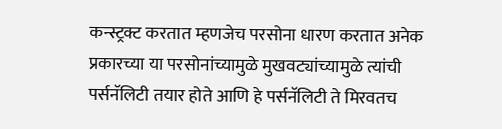कन्स्ट्रक्ट करतात म्हणजेच परसोना धारण करतात अनेक प्रकारच्या या परसोनांच्यामुळे मुखवट्यांच्यामुळे त्यांची पर्सनॅलिटी तयार होते आणि हे पर्सनॅलिटी ते मिरवतच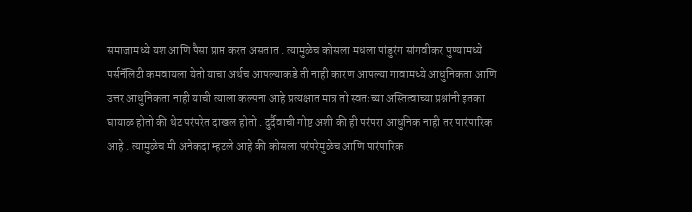समाजामध्ये यश आणि पैसा प्राप्त करत असतात . त्यामुळेच कोसला मधला पांडुरंग सांगवीकर पुण्यामध्ये पर्सनॅलिटी कमवायला येतो याचा अर्थच आपल्याकडे ती नाही कारण आपल्या गावामध्ये आधुनिकता आणि उत्तर आधुनिकता नाही याची त्याला कल्पना आहे प्रत्यक्षात मात्र तो स्वतःच्या अस्तित्वाच्या प्रश्नांनी इतका घायाळ होतो की थेट परंपरेत दाखल होतो . दुर्दैवाची गोष्ट अशी की ही परंपरा आधुनिक नाही तर पारंपारिक आहे . त्यामुळेच मी अनेकदा म्हटले आहे की कोसला परंपरेमुळेच आणि पारंपारिक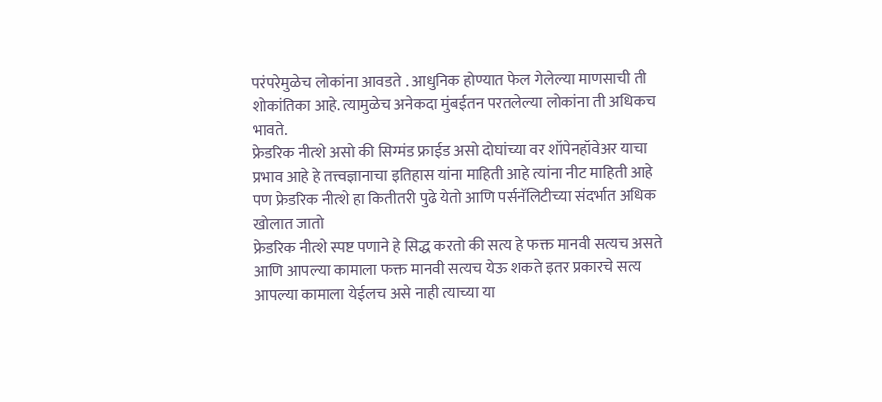परंपरेमुळेच लोकांना आवडते . आधुनिक होण्यात फेल गेलेल्या माणसाची ती शोकांतिका आहे. त्यामुळेच अनेकदा मुंबईतन परतलेल्या लोकांना ती अधिकच भावते.
फ्रेडरिक नीत्शे असो की सिग्मंड फ्राईड असो दोघांच्या वर शॉपेनहॉवेअर याचा प्रभाव आहे हे तत्त्वज्ञानाचा इतिहास यांना माहिती आहे त्यांना नीट माहिती आहे पण फ्रेडरिक नीत्शे हा कितीतरी पुढे येतो आणि पर्सनॅलिटीच्या संदर्भात अधिक खोलात जातो
फ्रेडरिक नीत्शे स्पष्ट पणाने हे सिद्ध करतो की सत्य हे फक्त मानवी सत्यच असते आणि आपल्या कामाला फक्त मानवी सत्यच येऊ शकते इतर प्रकारचे सत्य आपल्या कामाला येईलच असे नाही त्याच्या या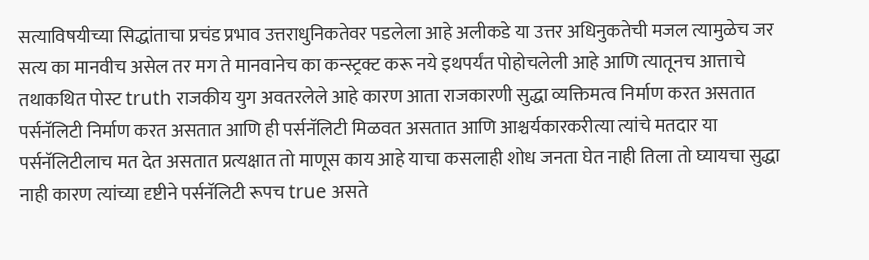सत्याविषयीच्या सिद्धांताचा प्रचंड प्रभाव उत्तराधुनिकतेवर पडलेला आहे अलीकडे या उत्तर अधिनुकतेची मजल त्यामुळेच जर सत्य का मानवीच असेल तर मग ते मानवानेच का कन्स्ट्रक्ट करू नये इथपर्यंत पोहोचलेली आहे आणि त्यातूनच आत्ताचे तथाकथित पोस्ट truth राजकीय युग अवतरलेले आहे कारण आता राजकारणी सुद्धा व्यक्तिमत्व निर्माण करत असतात पर्सनॅलिटी निर्माण करत असतात आणि ही पर्सनॅलिटी मिळवत असतात आणि आश्चर्यकारकरीत्या त्यांचे मतदार या पर्सनॅलिटीलाच मत देत असतात प्रत्यक्षात तो माणूस काय आहे याचा कसलाही शोध जनता घेत नाही तिला तो घ्यायचा सुद्धा नाही कारण त्यांच्या दृष्टीने पर्सनॅलिटी रूपच true असते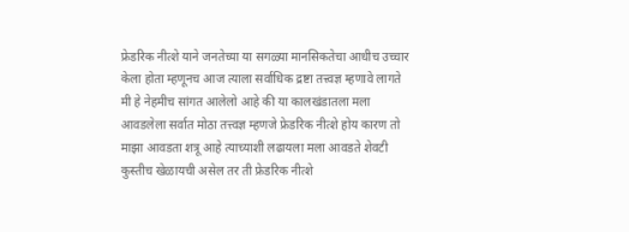फ्रेडरिक नीत्शे याने जनतेच्या या सगळ्या मानसिकतेचा आधीच उच्चार केला होता म्हणूनच आज त्याला सर्वाधिक द्रष्टा तत्त्वज्ञ म्हणावे लागते मी हे नेहमीच सांगत आलेलो आहे की या कालखंडातला मला आवडलेला सर्वात मोठा तत्त्वज्ञ म्हणजे फ्रेडरिक नीत्शे होय कारण तो माझा आवडता शत्रू आहे त्याच्याशी लढायला मला आवडते शेवटी कुस्तीच खेळायची असेल तर ती फ्रेडरिक नीत्शे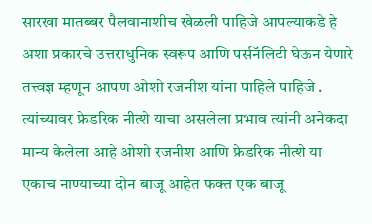सारखा मातब्बर पैलवानाशीच खेळली पाहिजे आपल्याकडे हे अशा प्रकारचे उत्तराधुनिक स्वरूप आणि पर्सनॅलिटी घेऊन येणारे तत्त्वज्ञ म्हणून आपण ओशो रजनीश यांना पाहिले पाहिजे . त्यांच्यावर फ्रेडरिक नीत्शे याचा असलेला प्रभाव त्यांनी अनेकदा मान्य केलेला आहे ओशो रजनीश आणि फ्रेडरिक नीत्शे या एकाच नाण्याच्या दोन बाजू आहेत फक्त एक बाजू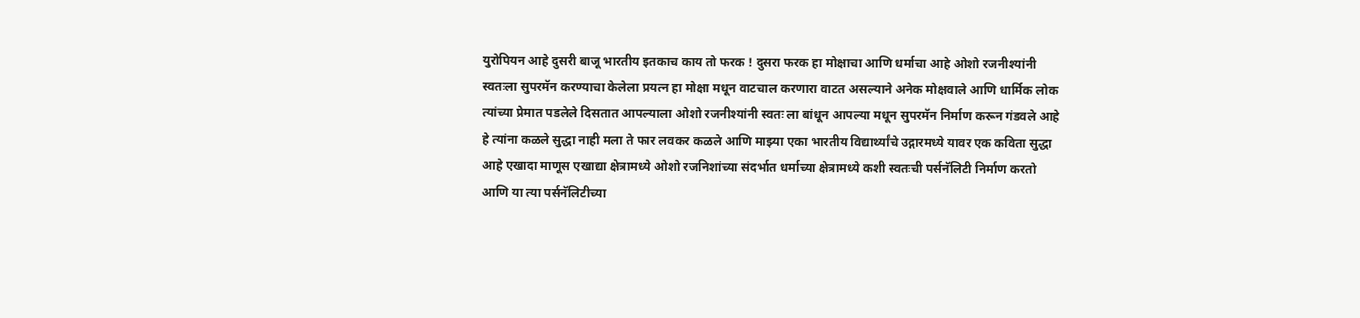युरोपियन आहे दुसरी बाजू भारतीय इतकाच काय तो फरक ! दुसरा फरक हा मोक्षाचा आणि धर्माचा आहे ओशो रजनीश्यांनी स्वतःला सुपरमॅन करण्याचा केलेला प्रयत्न हा मोक्षा मधून वाटचाल करणारा वाटत असल्याने अनेक मोक्षवाले आणि धार्मिक लोक त्यांच्या प्रेमात पडलेले दिसतात आपल्याला ओशो रजनीश्यांनी स्वतः ला बांधून आपल्या मधून सुपरमॅन निर्माण करून गंडवले आहे हे त्यांना कळले सुद्धा नाही मला ते फार लवकर कळले आणि माझ्या एका भारतीय विद्यार्थ्यांचे उद्गारमध्ये यावर एक कविता सुद्धा आहे एखादा माणूस एखाद्या क्षेत्रामध्ये ओशो रजनिशांच्या संदर्भात धर्माच्या क्षेत्रामध्ये कशी स्वतःची पर्सनॅलिटी निर्माण करतो आणि या त्या पर्सनॅलिटीच्या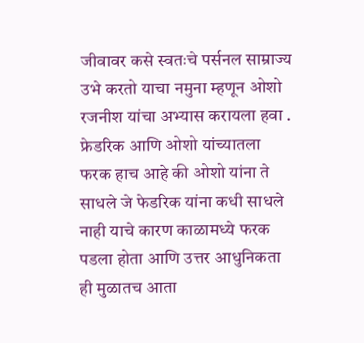जीवावर कसे स्वतःचे पर्सनल साम्राज्य उभे करतो याचा नमुना म्हणून ओशो रजनीश यांचा अभ्यास करायला हवा . फ्रेडरिक आणि ओशो यांच्यातला फरक हाच आहे की ओशो यांना ते साधले जे फेडरिक यांना कधी साधले नाही याचे कारण काळामध्ये फरक पडला होता आणि उत्तर आधुनिकता ही मुळातच आता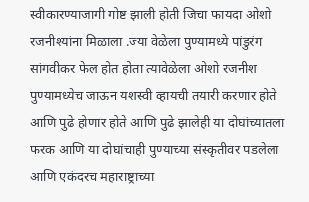स्वीकारण्याजागी गोष्ट झाली होती जिचा फायदा ओशो रजनीश्यांना मिळाला .ज्या वेळेला पुण्यामध्ये पांडुरंग सांगवीकर फेल होत होता त्यावेळेला ओशो रजनीश पुण्यामध्येच जाऊन यशस्वी व्हायची तयारी करणार होते आणि पुढे होणार होते आणि पुढे झालेही या दोघांच्यातला फरक आणि या दोघांचाही पुण्याच्या संस्कृतीवर पडलेला आणि एकंदरच महाराष्ट्राच्या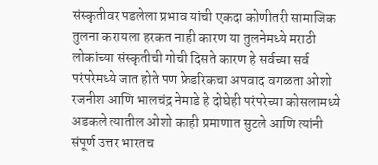संस्कृतीवर पडलेला प्रभाव यांची एकदा कोणीतरी सामाजिक तुलना करायला हरकत नाही कारण या तुलनेमध्ये मराठी लोकांच्या संस्कृतीची गोची दिसते कारण हे सर्वच्या सर्व परंपरेमध्ये जात होते पण फ्रेडरिकचा अपवाद वगळता ओशो रजनीश आणि भालचंद्र नेमाडे हे दोघेही परंपरेच्या कोसलामध्ये अडकले त्यातील ओशो काही प्रमाणात सुटले आणि त्यांनी संपूर्ण उत्तर भारतच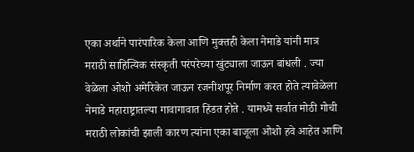एका अर्थाने पारंपारिक केला आणि मुक्तही केला नेमाडे यांनी मात्र मराठी साहित्यिक संस्कृती परंपरेच्या खुंट्याला जाऊन बांधली . ज्या वेळेला ओशो अमेरिकेत जाऊन रजनीशपूर निर्माण करत होते त्यावेळेला नेमाडे महाराष्ट्रातल्या गावागावात हिंडत होते . यामध्ये सर्वात मोठी गोची मराठी लोकांची झाली कारण त्यांना एका बाजूला ओशो हवे आहेत आणि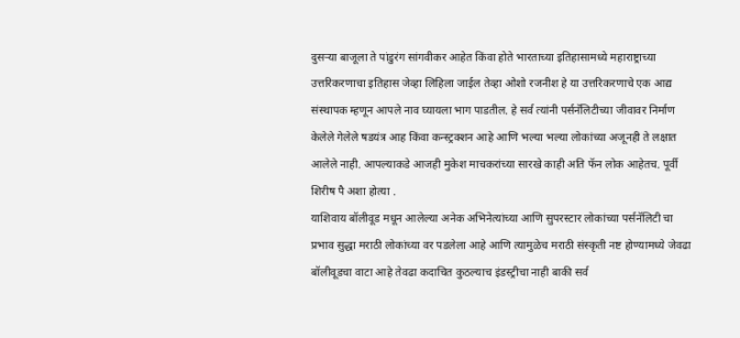दुसऱ्या बाजूला ते पांडुरंग सांगवीकर आहेत किंवा होते भारताच्या इतिहासामध्ये महाराष्ट्राच्या उत्तरिकरणाचा इतिहास जेव्हा लिहिला जाईल तेव्हा ओशो रजनीश हे या उत्तरिकरणाचे एक आद्य संस्थापक म्हणून आपले नाव घ्यायला भाग पाडतील. हे सर्व त्यांनी पर्सनॅलिटीच्या जीवावर निर्माण केलेले गेलेले षडयंत्र आह किंवा कन्स्ट्रक्शन आहे आणि भल्या भल्या लोकांच्या अजूनही ते लक्षात आलेले नाही. आपल्याकडे आजही मुकेश माचकरांच्या सारखे काही अति फॅन लोक आहेतच. पूर्वी शिरीष पै अशा होत्या .
याशिवाय बॉलीवूड मधून आलेल्या अनेक अभिनेत्यांच्या आणि सुपरस्टार लोकांच्या पर्सनॅलिटी चा प्रभाव सुद्धा मराठी लोकांच्या वर पडलेला आहे आणि त्यामुळेच मराठी संस्कृती नष्ट होण्यामध्ये जेवढा बॉलीवूडचा वाटा आहे तेवढा कदाचित कुठल्याच इंडस्ट्रीचा नाही बाकी सर्व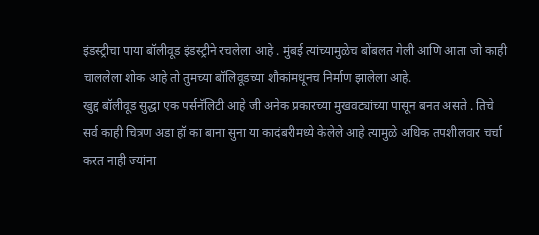इंडस्ट्रीचा पाया बॉलीवूड इंडस्ट्रीने रचलेला आहे . मुंबई त्यांच्यामुळेच बोंबलत गेली आणि आता जो काही चाललेला शोक आहे तो तुमच्या बॉलिवूडच्या शौकांमधूनच निर्माण झालेला आहे.
खुद्द बॉलीवूड सुद्धा एक पर्सनॅलिटी आहे जी अनेक प्रकारच्या मुखवट्यांच्या पासून बनत असते . तिचे सर्व काही चित्रण अडा हॉ का बाना सुना या कादंबरीमध्ये केलेले आहे त्यामुळे अधिक तपशीलवार चर्चा करत नाही ज्यांना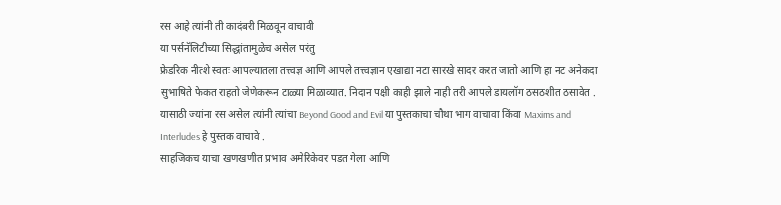रस आहे त्यांनी ती कादंबरी मिळवून वाचावी
या पर्सनॅलिटीच्या सिद्धांतामुळेच असेल परंतु
फ्रेडरिक नीत्शे स्वतः आपल्यातला तत्त्वज्ञ आणि आपले तत्त्वज्ञान एखाद्या नटा सारखे सादर करत जातो आणि हा नट अनेकदा सुभाषिते फेकत राहतो जेणेकरून टाळ्या मिळाव्यात. निदान पक्षी काही झाले नाही तरी आपले डायलॉग ठसठशीत ठसावेत . यासाठी ज्यांना रस असेल त्यांनी त्यांचा Beyond Good and Evil या पुस्तकाचा चौथा भाग वाचावा किंवा Maxims and Interludes हे पुस्तक वाचावे .
साहजिकच याचा खणखणीत प्रभाव अमेरिकेवर पडत गेला आणि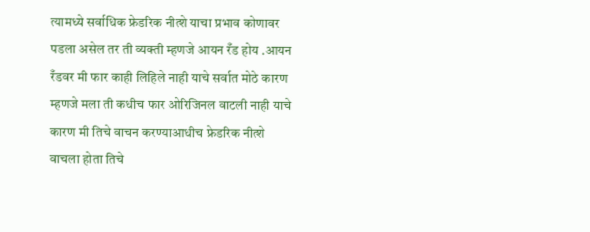त्यामध्ये सर्वाधिक फ्रेडरिक नीत्शे याचा प्रभाव कोणावर पडला असेल तर ती व्यक्ती म्हणजे आयन रँड होय .आयन रँडवर मी फार काही लिहिले नाही याचे सर्वात मोठे कारण म्हणजे मला ती कधीच फार ओरिजिनल वाटली नाही याचे कारण मी तिचे वाचन करण्याआधीच फ्रेडरिक नीत्शे वाचला होता तिचे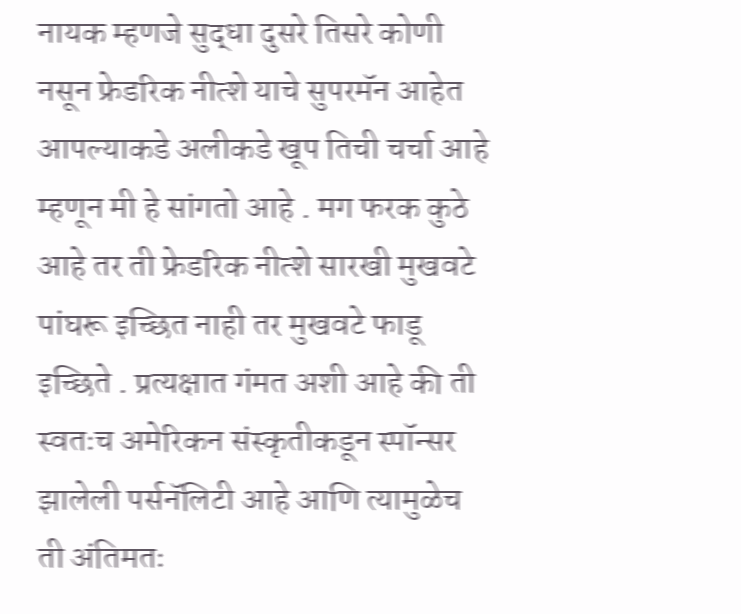नायक म्हणजे सुद्धा दुसरे तिसरे कोणी नसून फ्रेडरिक नीत्शे याचे सुपरमॅन आहेत आपल्याकडे अलीकडे खूप तिची चर्चा आहे म्हणून मी हे सांगतो आहे . मग फरक कुठे आहे तर ती फ्रेडरिक नीत्शे सारखी मुखवटे पांघरू इच्छित नाही तर मुखवटे फाडू इच्छिते . प्रत्यक्षात गंमत अशी आहे की ती स्वतःच अमेरिकन संस्कृतीकडून स्पॉन्सर झालेली पर्सनॅलिटी आहे आणि त्यामुळेच ती अंतिमतः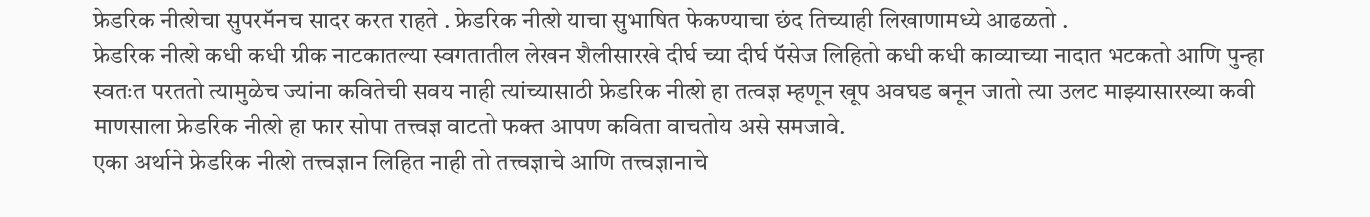फ्रेडरिक नीत्शेचा सुपरमॅनच सादर करत राहते . फ्रेडरिक नीत्शे याचा सुभाषित फेकण्याचा छंद तिच्याही लिखाणामध्ये आढळतो .
फ्रेडरिक नीत्शे कधी कधी ग्रीक नाटकातल्या स्वगतातील लेखन शैलीसारखे दीर्घ च्या दीर्घ पॅसेज लिहितो कधी कधी काव्याच्या नादात भटकतो आणि पुन्हा स्वतःत परततो त्यामुळेच ज्यांना कवितेची सवय नाही त्यांच्यासाठी फ्रेडरिक नीत्शे हा तत्वज्ञ म्हणून खूप अवघड बनून जातो त्या उलट माझ्यासारख्या कवी माणसाला फ्रेडरिक नीत्शे हा फार सोपा तत्त्वज्ञ वाटतो फक्त आपण कविता वाचतोय असे समजावे.
एका अर्थाने फ्रेडरिक नीत्शे तत्त्वज्ञान लिहित नाही तो तत्त्वज्ञाचे आणि तत्त्वज्ञानाचे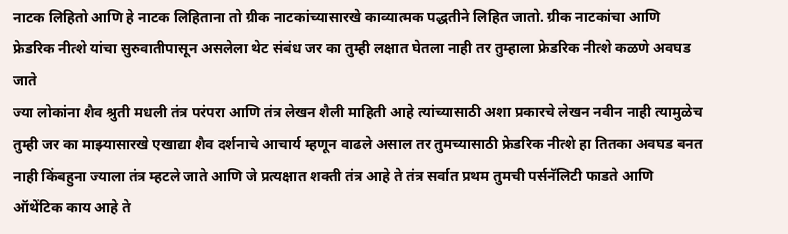नाटक लिहितो आणि हे नाटक लिहिताना तो ग्रीक नाटकांच्यासारखे काव्यात्मक पद्धतीने लिहित जातो. ग्रीक नाटकांचा आणि फ्रेडरिक नीत्शे यांचा सुरुवातीपासून असलेला थेट संबंध जर का तुम्ही लक्षात घेतला नाही तर तुम्हाला फ्रेडरिक नीत्शे कळणे अवघड जाते
ज्या लोकांना शैव श्रुती मधली तंत्र परंपरा आणि तंत्र लेखन शैली माहिती आहे त्यांच्यासाठी अशा प्रकारचे लेखन नवीन नाही त्यामुळेच तुम्ही जर का माझ्यासारखे एखाद्या शैव दर्शनाचे आचार्य म्हणून वाढले असाल तर तुमच्यासाठी फ्रेडरिक नीत्शे हा तितका अवघड बनत नाही किंबहुना ज्याला तंत्र म्हटले जाते आणि जे प्रत्यक्षात शक्ती तंत्र आहे ते तंत्र सर्वात प्रथम तुमची पर्सनॅलिटी फाडते आणि ऑथेंटिक काय आहे ते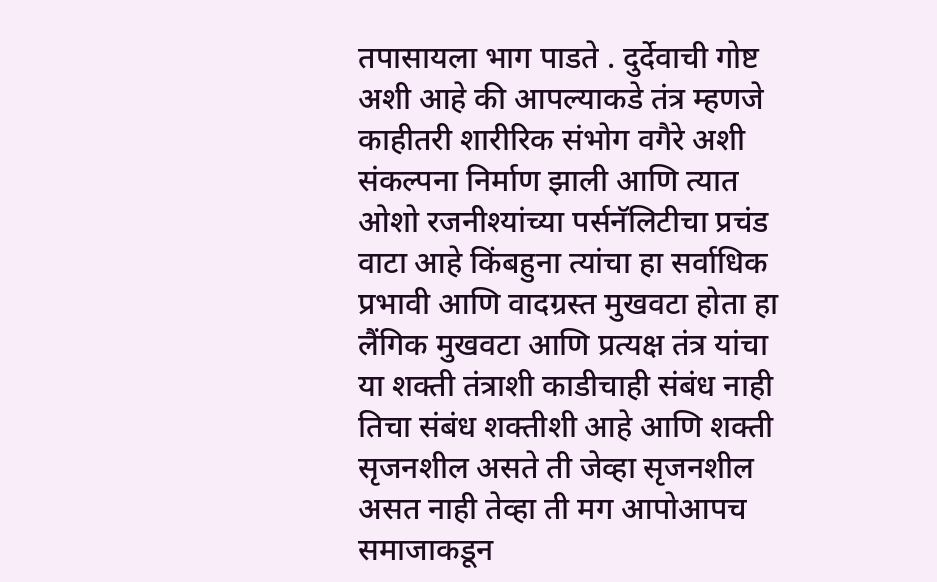तपासायला भाग पाडते . दुर्देवाची गोष्ट अशी आहे की आपल्याकडे तंत्र म्हणजे काहीतरी शारीरिक संभोग वगैरे अशी संकल्पना निर्माण झाली आणि त्यात ओशो रजनीश्यांच्या पर्सनॅलिटीचा प्रचंड वाटा आहे किंबहुना त्यांचा हा सर्वाधिक प्रभावी आणि वादग्रस्त मुखवटा होता हा लैंगिक मुखवटा आणि प्रत्यक्ष तंत्र यांचा या शक्ती तंत्राशी काडीचाही संबंध नाही तिचा संबंध शक्तीशी आहे आणि शक्ती सृजनशील असते ती जेव्हा सृजनशील असत नाही तेव्हा ती मग आपोआपच समाजाकडून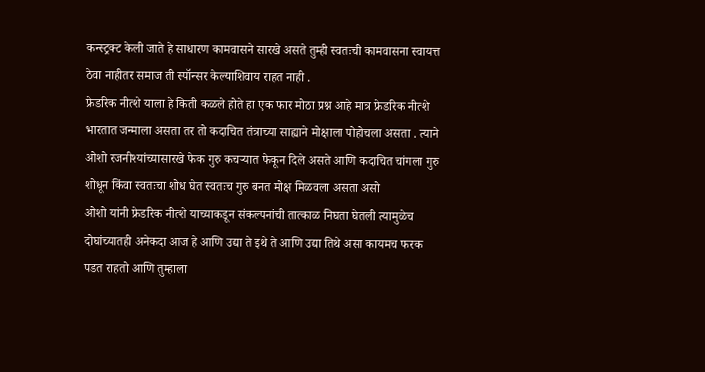कन्स्ट्रक्ट केली जाते हे साधारण कामवासने सारखे असते तुम्ही स्वतःची कामवासना स्वायत्त ठेवा नाहीतर समाज ती स्पॉन्सर केल्याशिवाय राहत नाही .
फ्रेडरिक नीत्शे याला हे किती कळले होते हा एक फार मोठा प्रश्न आहे मात्र फ्रेडरिक नीत्शे भारतात जन्माला असता तर तो कदाचित तंत्राच्या साह्याने मोक्षाला पोहोचला असता . त्याने ओशो रजनीश्यांच्यासारखे फेक गुरु कचऱ्यात फेकून दिले असते आणि कदाचित चांगला गुरु शोधून किंवा स्वतःचा शोध घेत स्वतःच गुरु बनत मोक्ष मिळवला असता असो
ओशो यांनी फ्रेडरिक नीत्शे याच्याकडून संकल्पनांची तात्काळ निघता घेतली त्यामुळेच दोघांच्यातही अनेकदा आज हे आणि उद्या ते इथे ते आणि उद्या तिथे असा कायमच फरक पडत राहतो आणि तुम्हाला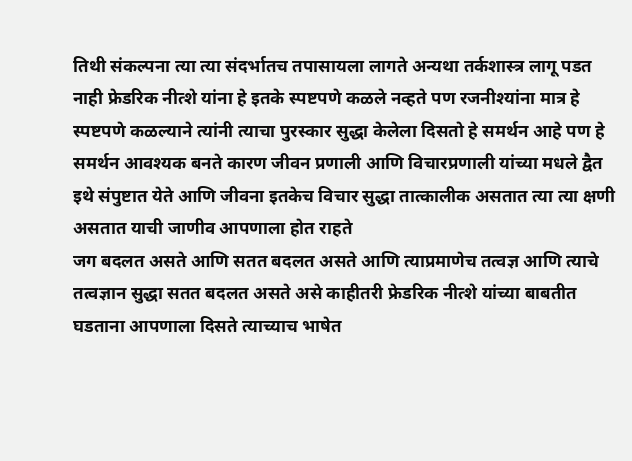तिथी संकल्पना त्या त्या संदर्भातच तपासायला लागते अन्यथा तर्कशास्त्र लागू पडत नाही फ्रेडरिक नीत्शे यांना हे इतके स्पष्टपणे कळले नव्हते पण रजनीश्यांना मात्र हे स्पष्टपणे कळल्याने त्यांनी त्याचा पुरस्कार सुद्धा केलेला दिसतो हे समर्थन आहे पण हे समर्थन आवश्यक बनते कारण जीवन प्रणाली आणि विचारप्रणाली यांच्या मधले द्वैत इथे संपुष्टात येते आणि जीवना इतकेच विचार सुद्धा तात्कालीक असतात त्या त्या क्षणी असतात याची जाणीव आपणाला होत राहते
जग बदलत असते आणि सतत बदलत असते आणि त्याप्रमाणेच तत्वज्ञ आणि त्याचे तत्वज्ञान सुद्धा सतत बदलत असते असे काहीतरी फ्रेडरिक नीत्शे यांच्या बाबतीत घडताना आपणाला दिसते त्याच्याच भाषेत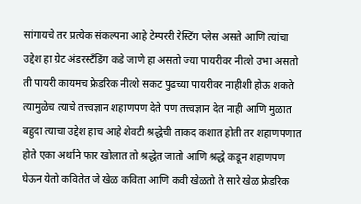सांगायचे तर प्रत्येक संकल्पना आहे टेम्पररी रेस्टिंग प्लेस असते आणि त्यांचा उद्देश हा ग्रेट अंडरस्टँडिंग कडे जाणे हा असतो ज्या पायरीवर नीत्शे उभा असतो ती पायरी कायमच फ्रेडरिक नीत्शे सकट पुढच्या पायरीवर नाहीशी होऊ शकते त्यामुळेच त्याचे तत्त्वज्ञान शहाणपण देते पण तत्त्वज्ञान देत नाही आणि मुळात बहुदा त्याचा उद्देश हाच आहे शेवटी श्रद्धेची ताकद कशात होती तर शहाणपणात होते एका अर्थाने फार खोलात तो श्रद्धेत जातो आणि श्रद्धे कडून शहाणपण घेऊन येतो कवितेत जे खेळ कविता आणि कवी खेळतो ते सारे खेळ फ्रेडरिक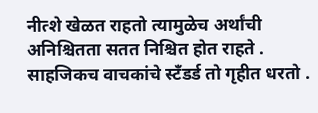नीत्शे खेळत राहतो त्यामुळेच अर्थांची अनिश्चितता सतत निश्चित होत राहते . साहजिकच वाचकांचे स्टॅंडर्ड तो गृहीत धरतो .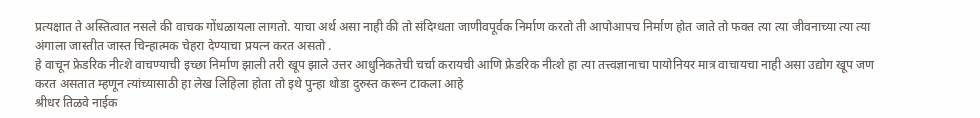प्रत्यक्षात ते अस्तित्वात नसले की वाचक गोंधळायला लागतो. याचा अर्थ असा नाही की तो संदिग्धता जाणीवपूर्वक निर्माण करतो ती आपोआपच निर्माण होत जाते तो फक्त त्या त्या जीवनाच्या त्या त्या अंगाला जास्तीत जास्त चिन्हात्मक चेहरा देण्याचा प्रयत्न करत असतो .
हे वाचून फ्रेडरिक नीत्शे वाचण्याची इच्छा निर्माण झाली तरी खूप झाले उत्तर आधुनिकतेची चर्चा करायची आणि फ्रेडरिक नीत्शे हा त्या तत्त्वज्ञानाचा पायोनियर मात्र वाचायचा नाही असा उद्योग खूप जण करत असतात म्हणून त्यांच्यासाठी हा लेख लिहिला होता तो इथे पुन्हा थोडा दुरुस्त करून टाकला आहे
श्रीधर तिळवे नाईक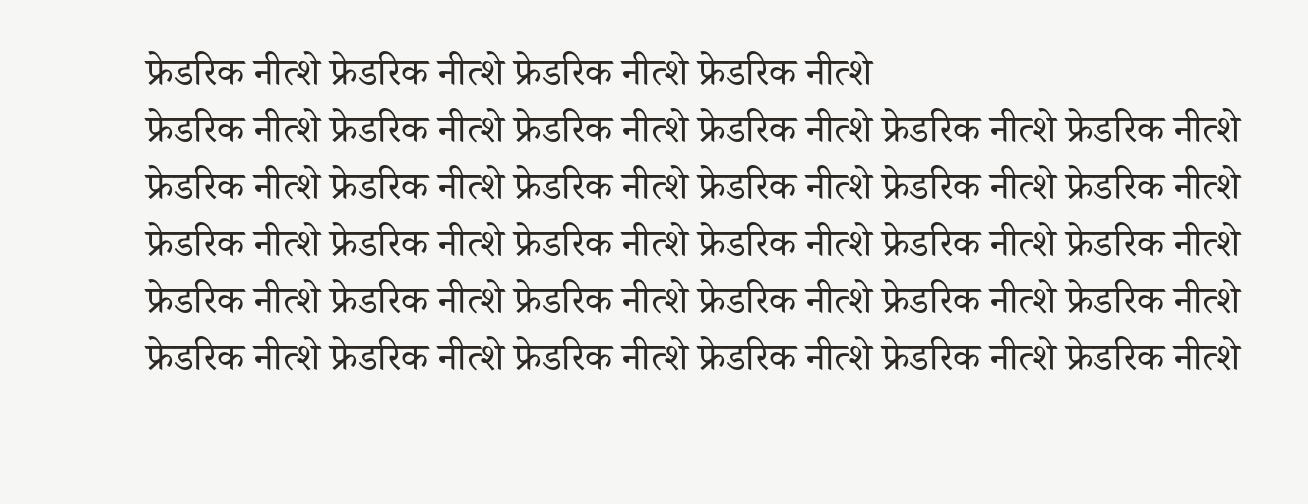फ्रेडरिक नीत्शे फ्रेडरिक नीत्शे फ्रेडरिक नीत्शे फ्रेडरिक नीत्शे
फ्रेडरिक नीत्शे फ्रेडरिक नीत्शे फ्रेडरिक नीत्शे फ्रेडरिक नीत्शे फ्रेडरिक नीत्शे फ्रेडरिक नीत्शे
फ्रेडरिक नीत्शे फ्रेडरिक नीत्शे फ्रेडरिक नीत्शे फ्रेडरिक नीत्शे फ्रेडरिक नीत्शे फ्रेडरिक नीत्शे
फ्रेडरिक नीत्शे फ्रेडरिक नीत्शे फ्रेडरिक नीत्शे फ्रेडरिक नीत्शे फ्रेडरिक नीत्शे फ्रेडरिक नीत्शे
फ्रेडरिक नीत्शे फ्रेडरिक नीत्शे फ्रेडरिक नीत्शे फ्रेडरिक नीत्शे फ्रेडरिक नीत्शे फ्रेडरिक नीत्शे
फ्रेडरिक नीत्शे फ्रेडरिक नीत्शे फ्रेडरिक नीत्शे फ्रेडरिक नीत्शे फ्रेडरिक नीत्शे फ्रेडरिक नीत्शे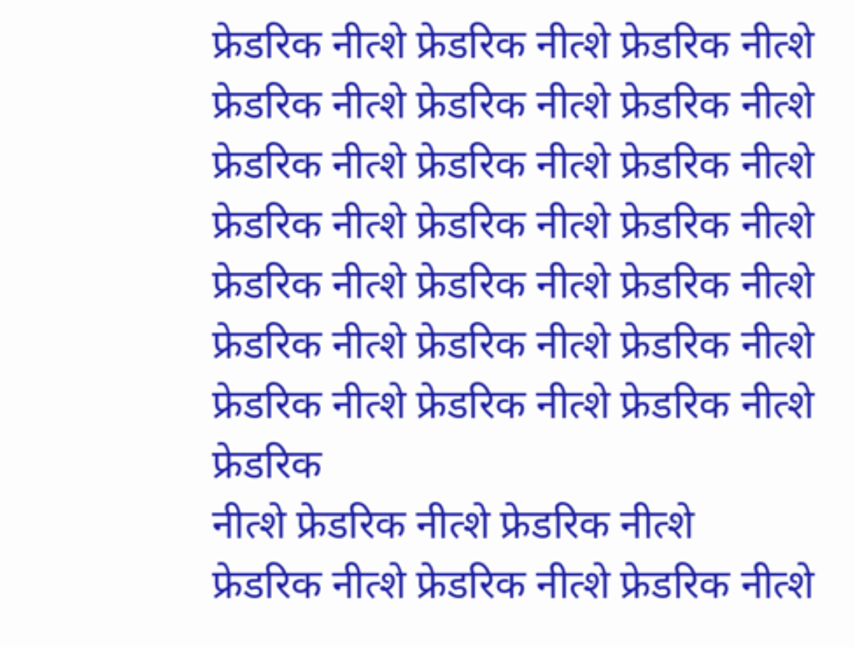फ्रेडरिक नीत्शे फ्रेडरिक नीत्शे फ्रेडरिक नीत्शे फ्रेडरिक नीत्शे फ्रेडरिक नीत्शे फ्रेडरिक नीत्शे
फ्रेडरिक नीत्शे फ्रेडरिक नीत्शे फ्रेडरिक नीत्शे फ्रेडरिक नीत्शे फ्रेडरिक नीत्शे फ्रेडरिक नीत्शे
फ्रेडरिक नीत्शे फ्रेडरिक नीत्शे फ्रेडरिक नीत्शे फ्रेडरिक नीत्शे फ्रेडरिक नीत्शे फ्रेडरिक नीत्शे
फ्रेडरिक नीत्शे फ्रेडरिक नीत्शे फ्रेडरिक नीत्शे फ्रेडरिक
नीत्शे फ्रेडरिक नीत्शे फ्रेडरिक नीत्शे
फ्रेडरिक नीत्शे फ्रेडरिक नीत्शे फ्रेडरिक नीत्शे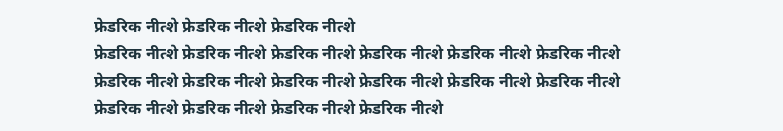फ्रेडरिक नीत्शे फ्रेडरिक नीत्शे फ्रेडरिक नीत्शे
फ्रेडरिक नीत्शे फ्रेडरिक नीत्शे फ्रेडरिक नीत्शे फ्रेडरिक नीत्शे फ्रेडरिक नीत्शे फ्रेडरिक नीत्शे
फ्रेडरिक नीत्शे फ्रेडरिक नीत्शे फ्रेडरिक नीत्शे फ्रेडरिक नीत्शे फ्रेडरिक नीत्शे फ्रेडरिक नीत्शे
फ्रेडरिक नीत्शे फ्रेडरिक नीत्शे फ्रेडरिक नीत्शे फ्रेडरिक नीत्शे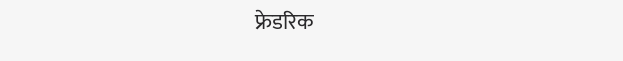फ्रेडरिक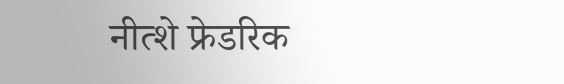नीत्शे फ्रेडरिक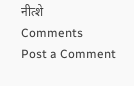नीत्शे
Comments
Post a Comment